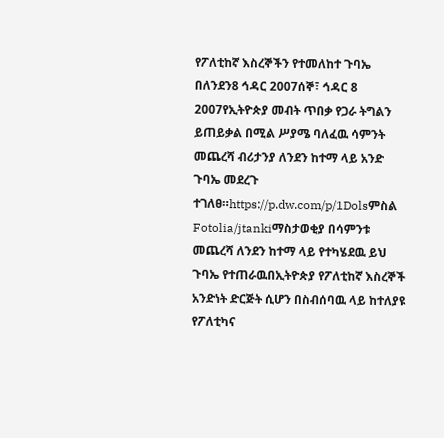የፖለቲከኛ እስረኞችን የተመለከተ ጉባኤ በለንደን8 ኅዳር 2007ሰኞ፣ ኅዳር 8 2007የኢትዮጵያ መብት ጥበቃ የጋራ ትግልን ይጠይቃል በሚል ሥያሜ ባለፈዉ ሳምንት መጨረሻ ብሪታንያ ለንደን ከተማ ላይ አንድ ጉባኤ መደረጉ ተገለፀ።https://p.dw.com/p/1Dolsምስል Fotolia/jtankiማስታወቂያ በሳምንቱ መጨረሻ ለንደን ከተማ ላይ የተካሄደዉ ይህ ጉባኤ የተጠራዉበኢትዮጵያ የፖለቲከኛ እስረኞች አንድነት ድርጅት ሲሆን በስብሰባዉ ላይ ከተለያዩ የፖለቲካና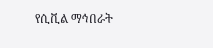የሲቪል ማኅበራት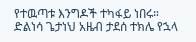የተዉጣቱ እንግዶች ተካፋይ ነበሩ። ድልነሳ ጌታነህ አዜብ ታደሰ ተክሌ የኋላ